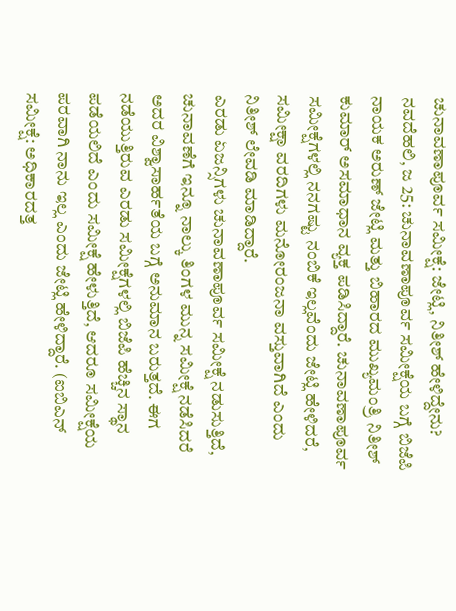ಚುನಾವಣಾಪೂರ್ವ ಸಮೀಕ್ಷೆ: ಜೇಟ್ಲಿ, ನಿತೀಶ್ ಹೇಳಿದ್ದೇನು?
ನವದೆಹಲಿ, ಜ 25: ಚುನಾವಣಾಪೂರ್ವ ಸಮೀಕ್ಷೆಯ ಬಗ್ಗೆ ಬಿಜೆಪಿ ನಾಯಕ ಅರುಣ್ ಜೇಟ್ಲಿ ಮತ್ತು ಬಿಹಾರದ ಮುಖ್ಯಮಂತ್ರಿ ನಿತೀಶ್ ಕುಮಾರ್ ಅಸಮಾಧಾನ ವ್ಯಕ್ತ ಪಡಿಸಿದ್ದಾರೆ. ಚುನಾವಣಾಪೂರ್ವ ಸಮೀಕ್ಷೆಗಳಲ್ಲಿ ನನಗಷ್ಟು ನಂಬಿಕೆ ಇಲ್ಲವೆಂದು ಜೇಟ್ಲಿ ಹೇಳಿದರೆ, ಸಮೀಕ್ಷಾ ವರದಿಗಳು ಮನೋರಂಜನಾ ವಸ್ತುವಾಗಿದೆ ಎಂದು ನಿತೀಶ್ ಲೇವಡಿ ಮಾಡಿದ್ದಾರೆ.
ಎರಡು ಏಜನ್ಸಿಗಳು ಚುನಾವಣಾಪೂರ್ವ ಸಮೀಕ್ಷೆ ನಡುಸುತ್ತಿದೆ, ಚುನಾವಣೆಗೆ ಇನ್ನೂ ನಾಲ್ಕು ತಿಂಗಳ ಮುನ್ನ ಸಮೀಕ್ಷೆ ನಡೆಸಿದರೆ ಅದರ ವಿಶ್ವಾಸಾರ್ಹತೆಯ ಬಗ್ಗೆ ಅನುಮಾನ ಬರುತ್ತದೆ. ಈಗ ನಡೆಯುತ್ತಿರುವ ಎರಡು ಸಮೀಕ್ಷೆಗಳಲ್ಲಿ ಬಿಜೆಪಿ ಹೆಚ್ಚಿನ ಸ್ಥಾನ ಪಡೆಯಲಿದೆ ಎಂದು ಸಮೀಕ್ಷೆ ಹೇಳುತ್ತಿದೆ, ಆದರೂ ಸಮೀಕ್ಷೆಯ ಪರವಾಗಿ ನಾನು ಇಲ್ಲ ಎಂದು ಜೇಟ್ಲಿ ಹೇಳಿದ್ದಾರೆ. (ಐಬಿಎನ್ ಸಮೀಕ್ಷೆ: ಅಧಿಕಾರದತ್ತ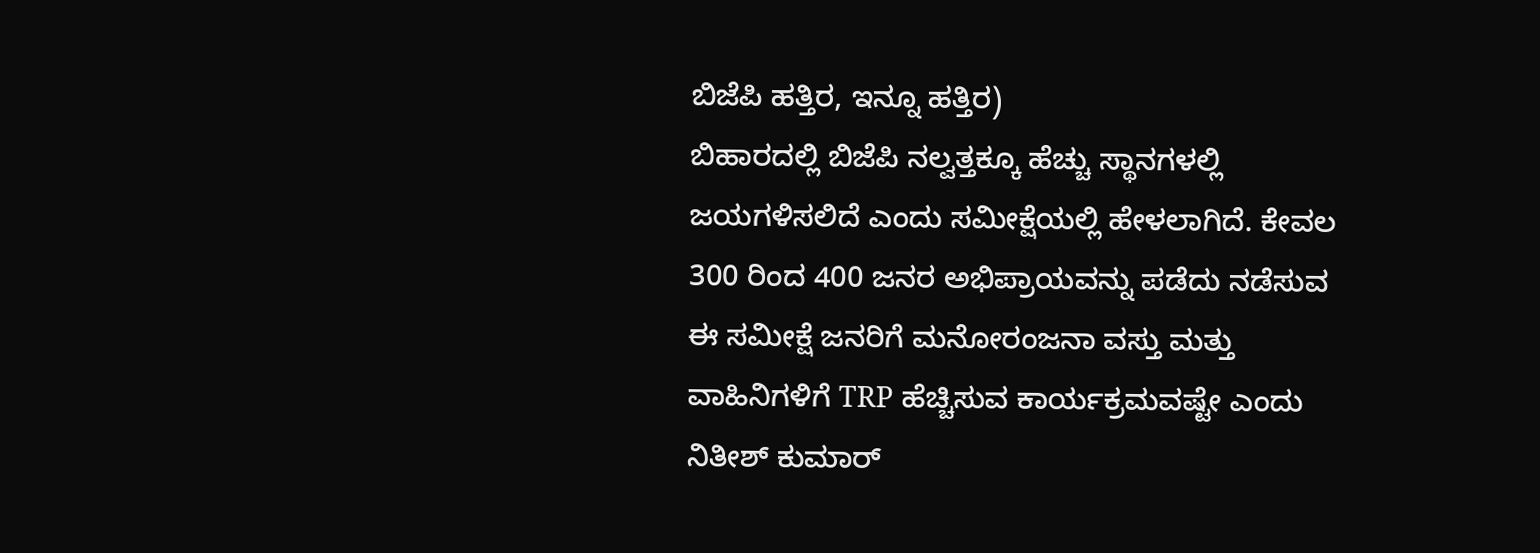ಬಿಜೆಪಿ ಹತ್ತಿರ, ಇನ್ನೂ ಹತ್ತಿರ)
ಬಿಹಾರದಲ್ಲಿ ಬಿಜೆಪಿ ನಲ್ವತ್ತಕ್ಕೂ ಹೆಚ್ಚು ಸ್ಥಾನಗಳಲ್ಲಿ ಜಯಗಳಿಸಲಿದೆ ಎಂದು ಸಮೀಕ್ಷೆಯಲ್ಲಿ ಹೇಳಲಾಗಿದೆ. ಕೇವಲ 300 ರಿಂದ 400 ಜನರ ಅಭಿಪ್ರಾಯವನ್ನು ಪಡೆದು ನಡೆಸುವ ಈ ಸಮೀಕ್ಷೆ ಜನರಿಗೆ ಮನೋರಂಜನಾ ವಸ್ತು ಮತ್ತು ವಾಹಿನಿಗಳಿಗೆ TRP ಹೆಚ್ಚಿಸುವ ಕಾರ್ಯಕ್ರಮವಷ್ಟೇ ಎಂದು ನಿತೀಶ್ ಕುಮಾರ್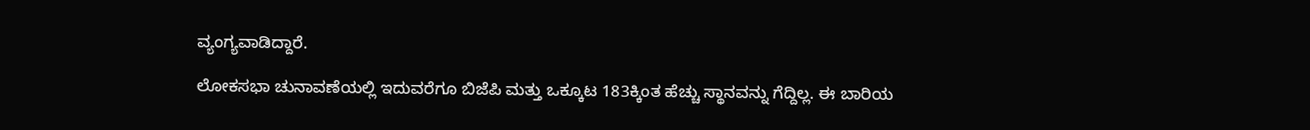ವ್ಯಂಗ್ಯವಾಡಿದ್ದಾರೆ.

ಲೋಕಸಭಾ ಚುನಾವಣೆಯಲ್ಲಿ ಇದುವರೆಗೂ ಬಿಜೆಪಿ ಮತ್ತು ಒಕ್ಕೂಟ 183ಕ್ಕಿಂತ ಹೆಚ್ಚು ಸ್ಥಾನವನ್ನು ಗೆದ್ದಿಲ್ಲ. ಈ ಬಾರಿಯ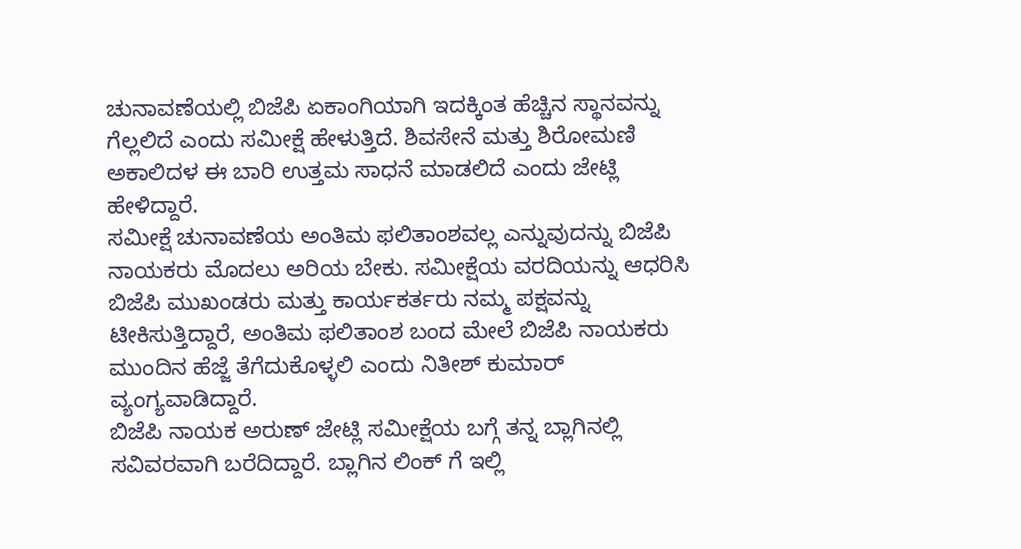ಚುನಾವಣೆಯಲ್ಲಿ ಬಿಜೆಪಿ ಏಕಾಂಗಿಯಾಗಿ ಇದಕ್ಕಿಂತ ಹೆಚ್ಚಿನ ಸ್ಥಾನವನ್ನು ಗೆಲ್ಲಲಿದೆ ಎಂದು ಸಮೀಕ್ಷೆ ಹೇಳುತ್ತಿದೆ. ಶಿವಸೇನೆ ಮತ್ತು ಶಿರೋಮಣಿ ಅಕಾಲಿದಳ ಈ ಬಾರಿ ಉತ್ತಮ ಸಾಧನೆ ಮಾಡಲಿದೆ ಎಂದು ಜೇಟ್ಲಿ ಹೇಳಿದ್ದಾರೆ.
ಸಮೀಕ್ಷೆ ಚುನಾವಣೆಯ ಅಂತಿಮ ಫಲಿತಾಂಶವಲ್ಲ ಎನ್ನುವುದನ್ನು ಬಿಜೆಪಿ ನಾಯಕರು ಮೊದಲು ಅರಿಯ ಬೇಕು. ಸಮೀಕ್ಷೆಯ ವರದಿಯನ್ನು ಆಧರಿಸಿ ಬಿಜೆಪಿ ಮುಖಂಡರು ಮತ್ತು ಕಾರ್ಯಕರ್ತರು ನಮ್ಮ ಪಕ್ಷವನ್ನು ಟೀಕಿಸುತ್ತಿದ್ದಾರೆ, ಅಂತಿಮ ಫಲಿತಾಂಶ ಬಂದ ಮೇಲೆ ಬಿಜೆಪಿ ನಾಯಕರು ಮುಂದಿನ ಹೆಜ್ಜೆ ತೆಗೆದುಕೊಳ್ಳಲಿ ಎಂದು ನಿತೀಶ್ ಕುಮಾರ್ ವ್ಯಂಗ್ಯವಾಡಿದ್ದಾರೆ.
ಬಿಜೆಪಿ ನಾಯಕ ಅರುಣ್ ಜೇಟ್ಲಿ ಸಮೀಕ್ಷೆಯ ಬಗ್ಗೆ ತನ್ನ ಬ್ಲಾಗಿನಲ್ಲಿ ಸವಿವರವಾಗಿ ಬರೆದಿದ್ದಾರೆ. ಬ್ಲಾಗಿನ ಲಿಂಕ್ ಗೆ ಇಲ್ಲಿ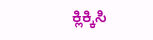ಕ್ಲಿಕ್ಕಿಸಿ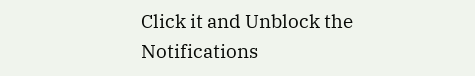Click it and Unblock the Notifications